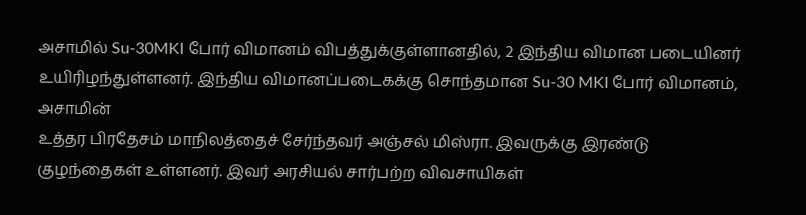அசாமில் Su-30MKI போர் விமானம் விபத்துக்குள்ளானதில், 2 இந்திய விமான படையினர் உயிரிழந்துள்ளனர். இந்திய விமானப்படைகக்கு சொந்தமான Su-30 MKI போர் விமானம், அசாமின்
உத்தர பிரதேசம் மாநிலத்தைச் சேர்ந்தவர் அஞ்சல் மிஸ்ரா. இவருக்கு இரண்டு குழந்தைகள் உள்ளனர். இவர் அரசியல் சார்பற்ற விவசாயிகள்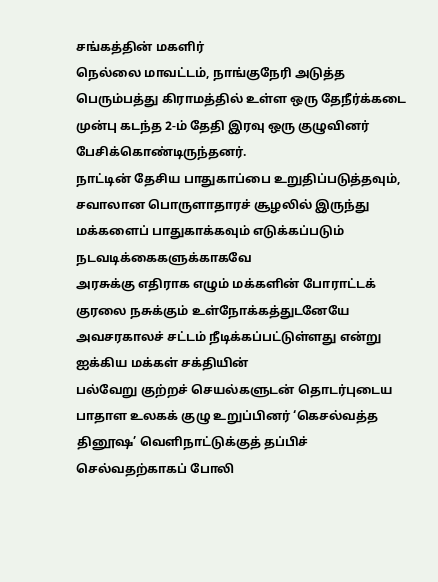சங்கத்தின் மகளிர்
நெல்லை மாவட்டம், நாங்குநேரி அடுத்த பெரும்பத்து கிராமத்தில் உள்ள ஒரு தேநீர்க்கடை முன்பு கடந்த 2-ம் தேதி இரவு ஒரு குழுவினர் பேசிக்கொண்டிருந்தனர்.
நாட்டின் தேசிய பாதுகாப்பை உறுதிப்படுத்தவும், சவாலான பொருளாதாரச் சூழலில் இருந்து மக்களைப் பாதுகாக்கவும் எடுக்கப்படும் நடவடிக்கைகளுக்காகவே
அரசுக்கு எதிராக எழும் மக்களின் போராட்டக் குரலை நசுக்கும் உள்நோக்கத்துடனேயே அவசரகாலச் சட்டம் நீடிக்கப்பட்டுள்ளது என்று ஐக்கிய மக்கள் சக்தியின்
பல்வேறு குற்றச் செயல்களுடன் தொடர்புடைய பாதாள உலகக் குழு உறுப்பினர் ‘கெசல்வத்த தினூஷ’ வெளிநாட்டுக்குத் தப்பிச் செல்வதற்காகப் போலி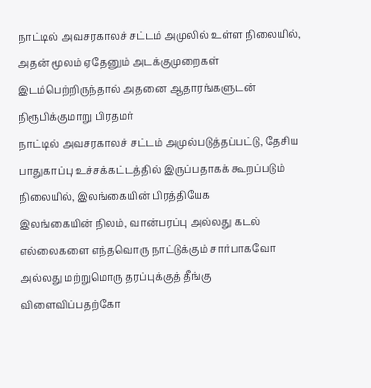நாட்டில் அவசரகாலச் சட்டம் அமுலில் உள்ள நிலையில், அதன் மூலம் ஏதேனும் அடக்குமுறைகள் இடம்பெற்றிருந்தால் அதனை ஆதாரங்களுடன் நிரூபிக்குமாறு பிரதமர்
நாட்டில் அவசரகாலச் சட்டம் அமுல்படுத்தப்பட்டு, தேசிய பாதுகாப்பு உச்சக்கட்டத்தில் இருப்பதாகக் கூறப்படும் நிலையில், இலங்கையின் பிரத்தியேக
இலங்கையின் நிலம், வான்பரப்பு அல்லது கடல் எல்லைகளை எந்தவொரு நாட்டுக்கும் சார்பாகவோ அல்லது மற்றுமொரு தரப்புக்குத் தீங்கு விளைவிப்பதற்கோ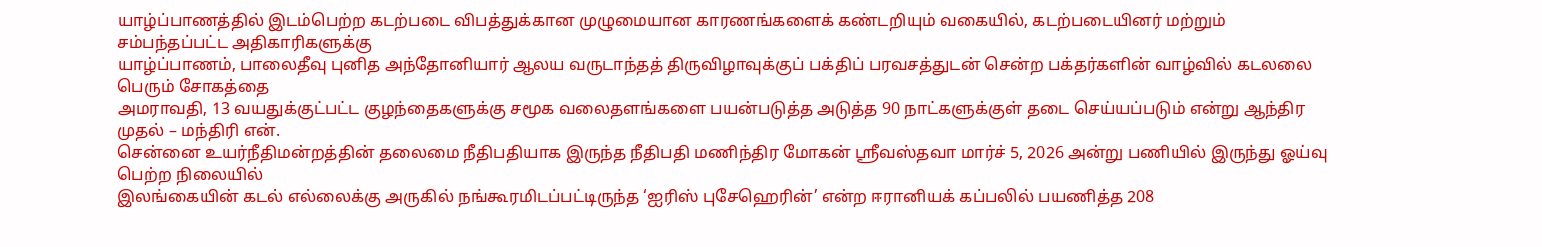யாழ்ப்பாணத்தில் இடம்பெற்ற கடற்படை விபத்துக்கான முழுமையான காரணங்களைக் கண்டறியும் வகையில், கடற்படையினர் மற்றும் சம்பந்தப்பட்ட அதிகாரிகளுக்கு
யாழ்ப்பாணம், பாலைதீவு புனித அந்தோனியார் ஆலய வருடாந்தத் திருவிழாவுக்குப் பக்திப் பரவசத்துடன் சென்ற பக்தர்களின் வாழ்வில் கடலலை பெரும் சோகத்தை
அமராவதி, 13 வயதுக்குட்பட்ட குழந்தைகளுக்கு சமூக வலைதளங்களை பயன்படுத்த அடுத்த 90 நாட்களுக்குள் தடை செய்யப்படும் என்று ஆந்திர முதல் – மந்திரி என்.
சென்னை உயர்நீதிமன்றத்தின் தலைமை நீதிபதியாக இருந்த நீதிபதி மணிந்திர மோகன் ஸ்ரீவஸ்தவா மார்ச் 5, 2026 அன்று பணியில் இருந்து ஓய்வு பெற்ற நிலையில்
இலங்கையின் கடல் எல்லைக்கு அருகில் நங்கூரமிடப்பட்டிருந்த ‘ஐரிஸ் புசேஹெரின்’ என்ற ஈரானியக் கப்பலில் பயணித்த 208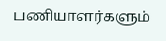பணியாளர்களும்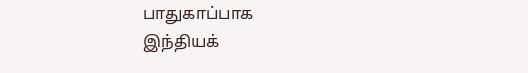பாதுகாப்பாக
இந்தியக்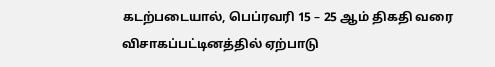கடற்படையால், பெப்ரவரி 15 – 25 ஆம் திகதி வரை விசாகப்பட்டினத்தில் ஏற்பாடு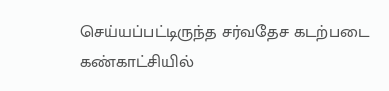செய்யப்பட்டிருந்த சர்வதேச கடற்படை கண்காட்சியில்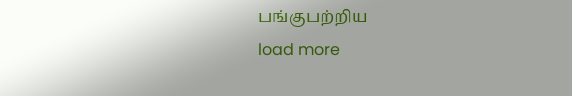பங்குபற்றிய
load more